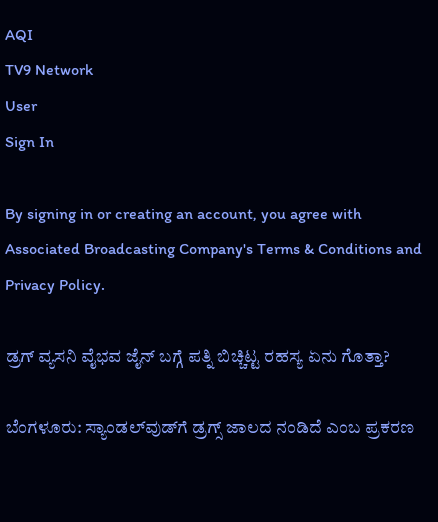AQI
TV9 Network
User
Sign In

By signing in or creating an account, you agree with Associated Broadcasting Company's Terms & Conditions and Privacy Policy.

ಡ್ರಗ್ ವ್ಯಸನಿ ವೈಭವ ಜೈನ್ ಬಗ್ಗೆ ಪತ್ನಿ ಬಿಚ್ಚಿಟ್ಟ ರಹಸ್ಯ ಏನು ಗೊತ್ತಾ?

ಬೆಂಗಳೂರು: ಸ್ಯಾಂಡಲ್‌ವುಡ್‌ಗೆ ಡ್ರಗ್ಸ್ ಜಾಲದ ನಂಡಿದೆ ಎಂಬ ಪ್ರಕರಣ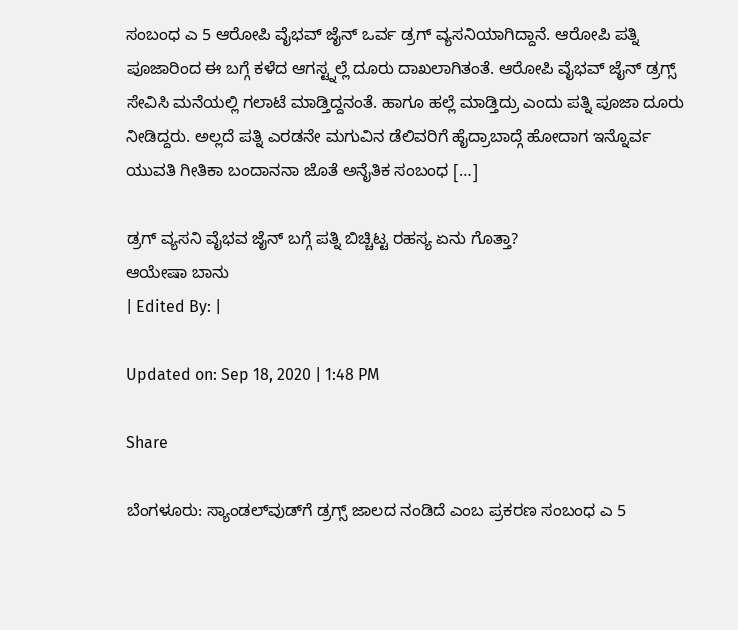ಸಂಬಂಧ ಎ 5 ಆರೋಪಿ ವೈಭವ್ ಜೈನ್ ಒರ್ವ ಡ್ರಗ್ ವ್ಯಸನಿಯಾಗಿದ್ದಾನೆ. ಆರೋಪಿ ಪತ್ನಿ ಪೂಜಾರಿಂದ ಈ ಬಗ್ಗೆ ಕಳೆದ ಆಗಸ್ಟ್ನಲ್ಲೆ ದೂರು ದಾಖಲಾಗಿತಂತೆ. ಆರೋಪಿ ವೈಭವ್ ಜೈನ್ ಡ್ರಗ್ಸ್ ಸೇವಿಸಿ ಮನೆಯಲ್ಲಿ ಗಲಾಟೆ ಮಾಡ್ತಿದ್ದನಂತೆ. ಹಾಗೂ ಹಲ್ಲೆ ಮಾಡ್ತಿದ್ರು ಎಂದು ಪತ್ನಿ ಪೂಜಾ ದೂರು ನೀಡಿದ್ದರು. ಅಲ್ಲದೆ ಪತ್ನಿ ಎರಡನೇ ಮಗುವಿನ ಡೆಲಿವರಿಗೆ ಹೈದ್ರಾಬಾದ್ಗೆ ಹೋದಾಗ ಇನ್ನೊರ್ವ ಯುವತಿ ಗೀತಿಕಾ ಬಂದಾನನಾ ಜೊತೆ ಅನೈತಿಕ ಸಂಬಂಧ […]

ಡ್ರಗ್ ವ್ಯಸನಿ ವೈಭವ ಜೈನ್ ಬಗ್ಗೆ ಪತ್ನಿ ಬಿಚ್ಚಿಟ್ಟ ರಹಸ್ಯ ಏನು ಗೊತ್ತಾ?
ಆಯೇಷಾ ಬಾನು
| Edited By: |

Updated on: Sep 18, 2020 | 1:48 PM

Share

ಬೆಂಗಳೂರು: ಸ್ಯಾಂಡಲ್‌ವುಡ್‌ಗೆ ಡ್ರಗ್ಸ್ ಜಾಲದ ನಂಡಿದೆ ಎಂಬ ಪ್ರಕರಣ ಸಂಬಂಧ ಎ 5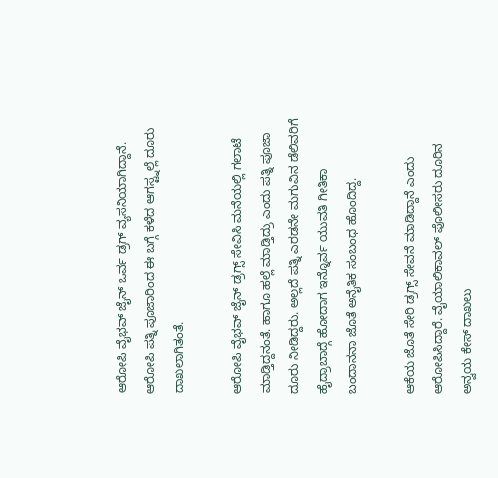ಆರೋಪಿ ವೈಭವ್ ಜೈನ್ ಒರ್ವ ಡ್ರಗ್ ವ್ಯಸನಿಯಾಗಿದ್ದಾನೆ. ಆರೋಪಿ ಪತ್ನಿ ಪೂಜಾರಿಂದ ಈ ಬಗ್ಗೆ ಕಳೆದ ಆಗಸ್ಟ್ನಲ್ಲೆ ದೂರು ದಾಖಲಾಗಿತಂತೆ.

ಆರೋಪಿ ವೈಭವ್ ಜೈನ್ ಡ್ರಗ್ಸ್ ಸೇವಿಸಿ ಮನೆಯಲ್ಲಿ ಗಲಾಟೆ ಮಾಡ್ತಿದ್ದನಂತೆ. ಹಾಗೂ ಹಲ್ಲೆ ಮಾಡ್ತಿದ್ರು ಎಂದು ಪತ್ನಿ ಪೂಜಾ ದೂರು ನೀಡಿದ್ದರು. ಅಲ್ಲದೆ ಪತ್ನಿ ಎರಡನೇ ಮಗುವಿನ ಡೆಲಿವರಿಗೆ ಹೈದ್ರಾಬಾದ್ಗೆ ಹೋದಾಗ ಇನ್ನೊರ್ವ ಯುವತಿ ಗೀತಿಕಾ ಬಂದಾನನಾ ಜೊತೆ ಅನೈತಿಕ ಸಂಬಂಧ ಹೊಂದಿದ್ದ.

ಆಕೆಯ ಜೊತೆ ಸೇರಿ ಡ್ರಗ್ಸ್ ಸೇವನೆ ಮಾಡಿದ್ದಾನೆ ಎಂದು ಆರೋಪಿಸಿದ್ದಾರೆ. ವೈಯಾಲಿಕಾವಲ್ ಪೊಲೀಸರು ದೂರಿನ ಅನ್ವಯ ಕೇಸ್ ದಾಖಲು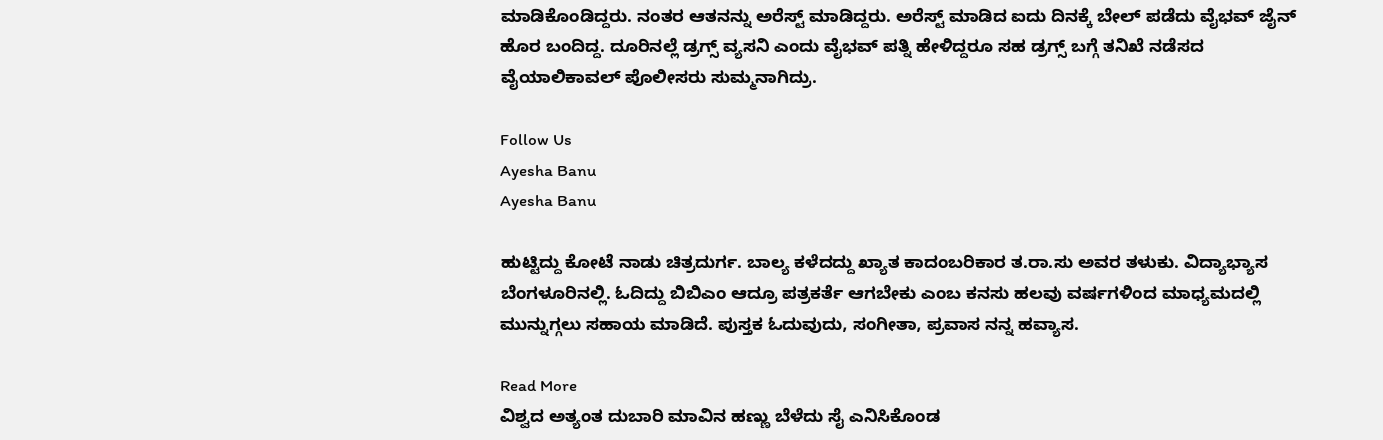ಮಾಡಿಕೊಂಡಿದ್ದರು. ನಂತರ ಆತನನ್ನು ಅರೆಸ್ಟ್ ಮಾಡಿದ್ದರು. ಅರೆಸ್ಟ್ ಮಾಡಿದ ಐದು ದಿನಕ್ಕೆ ಬೇಲ್ ಪಡೆದು ವೈಭವ್ ಜೈನ್ ಹೊರ ಬಂದಿದ್ದ. ದೂರಿನಲ್ಲೆ ಡ್ರಗ್ಸ್ ವ್ಯಸನಿ ಎಂದು ವೈಭವ್ ಪತ್ನಿ ಹೇಳಿದ್ದರೂ ಸಹ ಡ್ರಗ್ಸ್ ಬಗ್ಗೆ ತನಿಖೆ ನಡೆಸದ ವೈಯಾಲಿಕಾವಲ್ ಪೊಲೀಸರು ಸುಮ್ಮನಾಗಿದ್ರು.

Follow Us
Ayesha Banu
Ayesha Banu

ಹುಟ್ಟಿದ್ದು ಕೋಟೆ ನಾಡು ಚಿತ್ರದುರ್ಗ. ಬಾಲ್ಯ ಕಳೆದದ್ದು ಖ್ಯಾತ ಕಾದಂಬರಿಕಾರ ತ.ರಾ.ಸು ಅವರ ತಳುಕು. ವಿದ್ಯಾಭ್ಯಾಸ ಬೆಂಗಳೂರಿನಲ್ಲಿ. ಓದಿದ್ದು ಬಿಬಿಎಂ ಆದ್ರೂ ಪತ್ರಕರ್ತೆ ಆಗಬೇಕು ಎಂಬ ಕನಸು ಹಲವು ವರ್ಷಗಳಿಂದ ಮಾಧ್ಯಮದಲ್ಲಿ ಮುನ್ನುಗ್ಗಲು ಸಹಾಯ ಮಾಡಿದೆ. ಪುಸ್ತಕ ಓದುವುದು, ಸಂಗೀತಾ, ಪ್ರವಾಸ ನನ್ನ ಹವ್ಯಾಸ.

Read More
ವಿಶ್ವದ ಅತ್ಯಂತ ದುಬಾರಿ ಮಾವಿನ ಹಣ್ಣು ಬೆಳೆದು ಸೈ ಎನಿಸಿಕೊಂಡ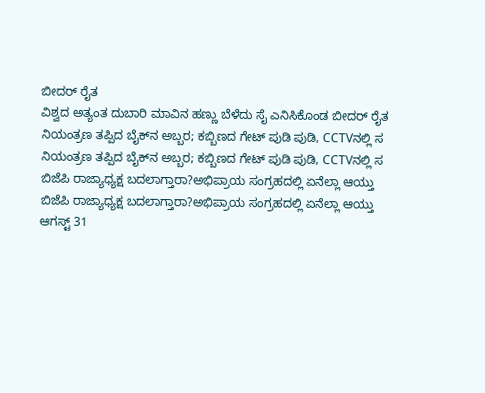ಬೀದರ್ ರೈತ
ವಿಶ್ವದ ಅತ್ಯಂತ ದುಬಾರಿ ಮಾವಿನ ಹಣ್ಣು ಬೆಳೆದು ಸೈ ಎನಿಸಿಕೊಂಡ ಬೀದರ್ ರೈತ
ನಿಯಂತ್ರಣ ತಪ್ಪಿದ ಬೈಕ್‌ನ ಅಬ್ಬರ; ಕಬ್ಬಿಣದ ಗೇಟ್ ಪುಡಿ ಪುಡಿ, CCTVನಲ್ಲಿ ಸ
ನಿಯಂತ್ರಣ ತಪ್ಪಿದ ಬೈಕ್‌ನ ಅಬ್ಬರ; ಕಬ್ಬಿಣದ ಗೇಟ್ ಪುಡಿ ಪುಡಿ, CCTVನಲ್ಲಿ ಸ
ಬಿಜೆಪಿ ರಾಜ್ಯಾಧ್ಯಕ್ಷ ಬದಲಾಗ್ತಾರಾ?ಅಭಿಪ್ರಾಯ ಸಂಗ್ರಹದಲ್ಲಿ ಏನೆಲ್ಲಾ ಆಯ್ತು
ಬಿಜೆಪಿ ರಾಜ್ಯಾಧ್ಯಕ್ಷ ಬದಲಾಗ್ತಾರಾ?ಅಭಿಪ್ರಾಯ ಸಂಗ್ರಹದಲ್ಲಿ ಏನೆಲ್ಲಾ ಆಯ್ತು
ಆಗಸ್ಟ್‌ 31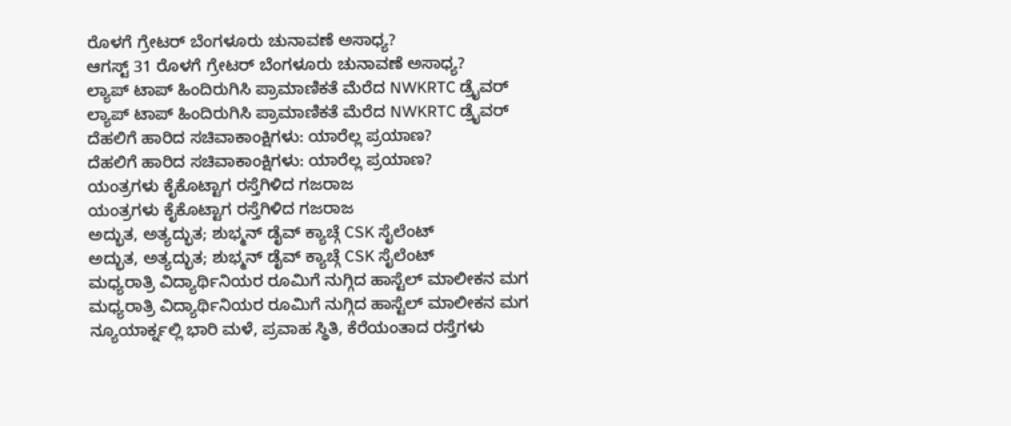ರೊಳಗೆ ಗ್ರೇಟರ್ ಬೆಂಗಳೂರು ಚುನಾವಣೆ ಅಸಾಧ್ಯ?
ಆಗಸ್ಟ್‌ 31 ರೊಳಗೆ ಗ್ರೇಟರ್ ಬೆಂಗಳೂರು ಚುನಾವಣೆ ಅಸಾಧ್ಯ?
ಲ್ಯಾಪ್ ಟಾಪ್ ಹಿಂದಿರುಗಿಸಿ ಪ್ರಾಮಾಣಿಕತೆ ಮೆರೆದ NWKRTC ಡ್ರೈವರ್
ಲ್ಯಾಪ್ ಟಾಪ್ ಹಿಂದಿರುಗಿಸಿ ಪ್ರಾಮಾಣಿಕತೆ ಮೆರೆದ NWKRTC ಡ್ರೈವರ್
ದೆಹಲಿಗೆ ಹಾರಿದ ಸಚಿವಾಕಾಂಕ್ಷಿಗಳು: ಯಾರೆಲ್ಲ ಪ್ರಯಾಣ?
ದೆಹಲಿಗೆ ಹಾರಿದ ಸಚಿವಾಕಾಂಕ್ಷಿಗಳು: ಯಾರೆಲ್ಲ ಪ್ರಯಾಣ?
ಯಂತ್ರಗಳು ಕೈಕೊಟ್ಟಾಗ ರಸ್ತೆಗಿಳಿದ ಗಜರಾಜ
ಯಂತ್ರಗಳು ಕೈಕೊಟ್ಟಾಗ ರಸ್ತೆಗಿಳಿದ ಗಜರಾಜ
ಅದ್ಭುತ, ಅತ್ಯದ್ಭುತ; ಶುಭ್ಮನ್ ಡೈವ್ ಕ್ಯಾಚ್ಗೆ CSK ಸೈಲೆಂಟ್
ಅದ್ಭುತ, ಅತ್ಯದ್ಭುತ; ಶುಭ್ಮನ್ ಡೈವ್ ಕ್ಯಾಚ್ಗೆ CSK ಸೈಲೆಂಟ್
ಮಧ್ಯರಾತ್ರಿ ವಿದ್ಯಾರ್ಥಿನಿಯರ ರೂಮಿಗೆ ನುಗ್ಗಿದ ಹಾಸ್ಟೆಲ್ ಮಾಲೀಕನ ಮಗ
ಮಧ್ಯರಾತ್ರಿ ವಿದ್ಯಾರ್ಥಿನಿಯರ ರೂಮಿಗೆ ನುಗ್ಗಿದ ಹಾಸ್ಟೆಲ್ ಮಾಲೀಕನ ಮಗ
ನ್ಯೂಯಾರ್ಕ್ನಲ್ಲಿ ಭಾರಿ ಮಳೆ, ಪ್ರವಾಹ ಸ್ಥಿತಿ, ಕೆರೆಯಂತಾದ ರಸ್ತೆಗಳು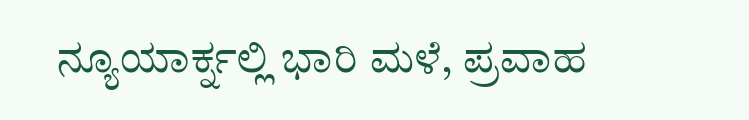ನ್ಯೂಯಾರ್ಕ್ನಲ್ಲಿ ಭಾರಿ ಮಳೆ, ಪ್ರವಾಹ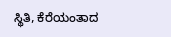ಸ್ಥಿತಿ, ಕೆರೆಯಂತಾದ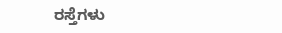ರಸ್ತೆಗಳು